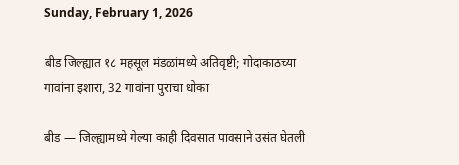Sunday, February 1, 2026

बीड जिल्ह्यात १८ महसूल मंडळांमध्ये अतिवृष्टी; गोदाकाठच्या गावांना इशारा, 32 गावांना पुराचा धोका

बीड — जिल्ह्यामध्ये गेल्या काही दिवसात पावसाने उसंत घेतली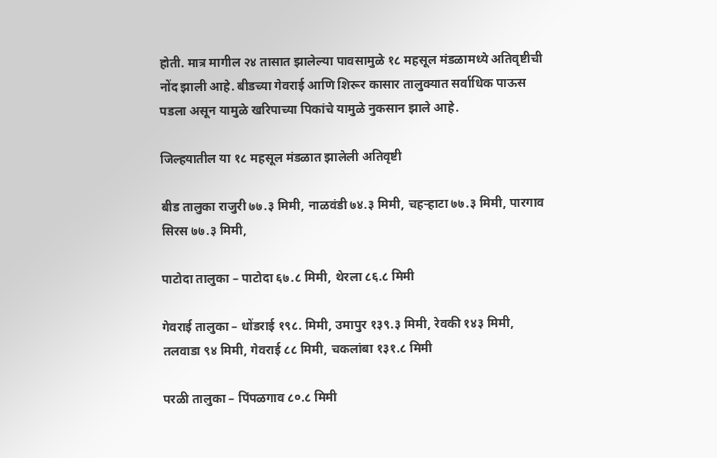होती. मात्र मागील २४ तासात झालेल्या पावसामुळे १८ महसूल मंडळामध्ये अतिवृष्टीची नोंद झाली आहे. बीडच्या गेवराई आणि शिरूर कासार तालुक्यात सर्वाधिक पाऊस पडला असून यामुळे खरिपाच्या पिकांचे यामुळे नुकसान झाले आहे.

जिल्हयातील या १८ महसूल मंडळात झालेली अतिवृष्टी

बीड तालुका राजुरी ७७.३ मिमी, नाळवंडी ७४.३ मिमी, चहऱ्हाटा ७७.३ मिमी, पारगाव सिरस ७७.३ मिमी,

पाटोदा तालुका – पाटोदा ६७.८ मिमी, थेरला ८६.८ मिमी

गेवराई तालुका – धोंडराई १९८. मिमी, उमापुर १३९.३ मिमी, रेवकी १४३ मिमी, तलवाडा ९४ मिमी, गेवराई ८८ मिमी, चकलांबा १३१.८ मिमी

परळी तालुका – पिंपळगाव ८०.८ मिमी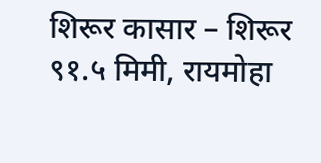शिरूर कासार – शिरूर ९१.५ मिमी, रायमोहा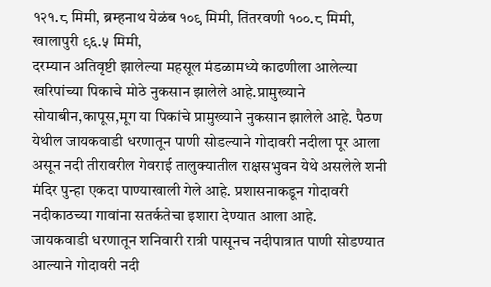१२१.८ मिमी, ब्रम्हनाथ येळंब १०९ मिमी, तिंतरवणी १००.८ मिमी, खालापुरी ९६.५ मिमी,
दरम्यान अतिवृष्टी झालेल्या महसूल मंडळामध्ये काढणीला आलेल्या खरिपांच्या पिकाचे मोठे नुकसान झालेले आहे.प्रामुख्याने सोयाबीन,कापूस,मूग या पिकांचे प्रामुख्याने नुकसान झालेले आहे. पैठण येथील जायकवाडी धरणातून पाणी सोडल्याने गोदावरी नदीला पूर आला असून नदी तीरावरील गेवराई तालुक्यातील राक्षसभुवन येथे असलेले शनी मंदिर पुन्हा एकदा पाण्याखाली गेले आहे. प्रशासनाकडून गोदावरी नदीकाठच्या गावांना सतर्कतेचा इशारा देण्यात आला आहे.
जायकवाडी धरणातून शनिवारी रात्री पासूनच नदीपात्रात पाणी सोडण्यात आल्याने गोदावरी नदी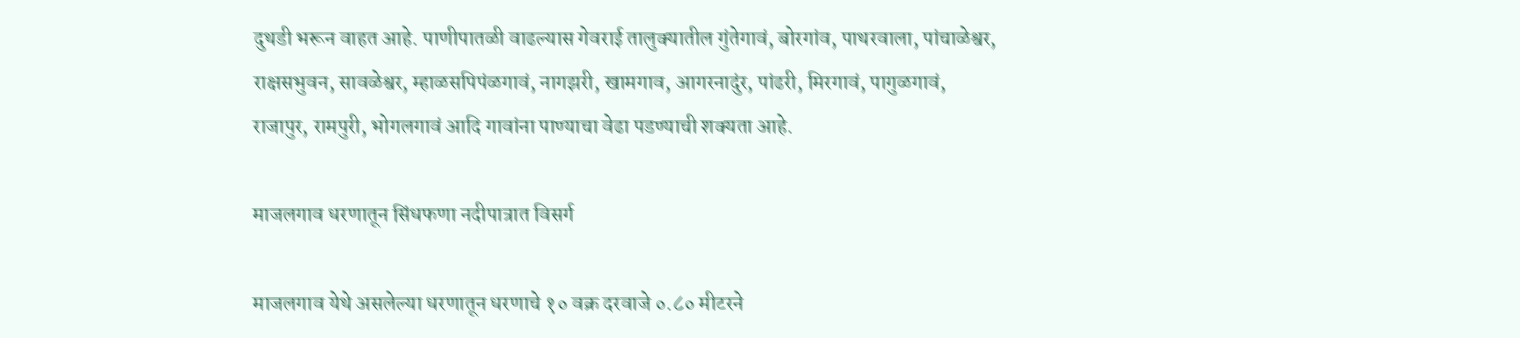दुथडी भरून वाहत आहे. पाणीपातळी वाढल्यास गेवराई तालुक्यातील गुंतेगावं, बोरगांव, पाथरवाला, पांचाळेश्वर, राक्षसभुवन, सावळेश्वर, म्हाळसपिपंळगावं, नागझरी, खामगाव, आगरनादुंर, पांढरी, मिरगावं, पागुळगावं, राजापुर, रामपुरी, भोगलगावं आदि गावांना पाण्याचा वेढा पडण्याची शक्यता आहे.

माजलगाव धरणातून सिंधफणा नदीपात्रात विसर्ग

माजलगाव येथे असलेल्या धरणातून धरणाचे १० वक्र दरवाजे ०.८० मीटरने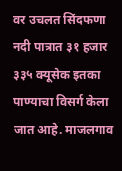वर उचलत सिंदफणा नदी पात्रात ३१ हजार ३३५ क्यूसेक इतका पाण्याचा विसर्ग केला जात आहे. माजलगाव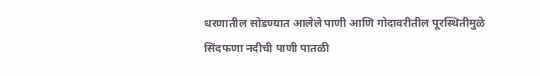धरणातील सोडण्यात आलेले पाणी आणि गोदावरीतील पूरस्थितीमुळे सिंदफणा नदीची पाणी पातळी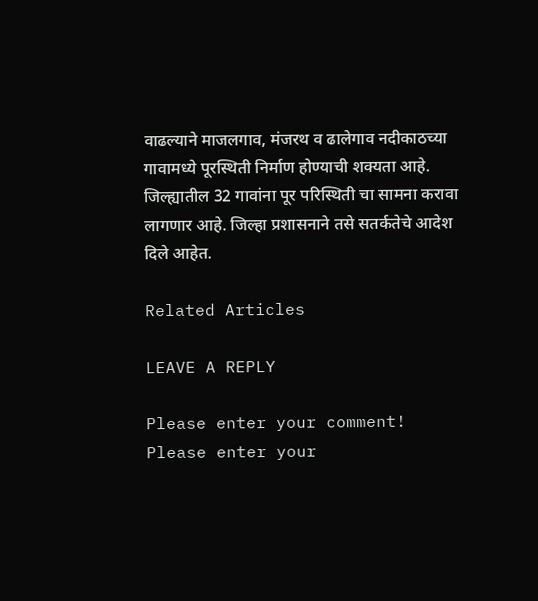वाढल्याने माजलगाव, मंजरथ व ढालेगाव नदीकाठच्या गावामध्ये पूरस्थिती निर्माण होण्याची शक्यता आहे. जिल्ह्यातील 32 गावांना पूर परिस्थिती चा सामना करावा लागणार आहे. जिल्हा प्रशासनाने तसे सतर्कतेचे आदेश दिले आहेत.

Related Articles

LEAVE A REPLY

Please enter your comment!
Please enter your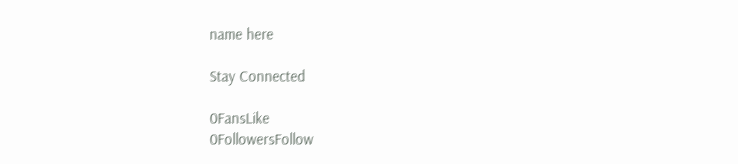name here

Stay Connected

0FansLike
0FollowersFollow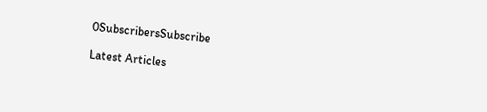0SubscribersSubscribe

Latest Articles